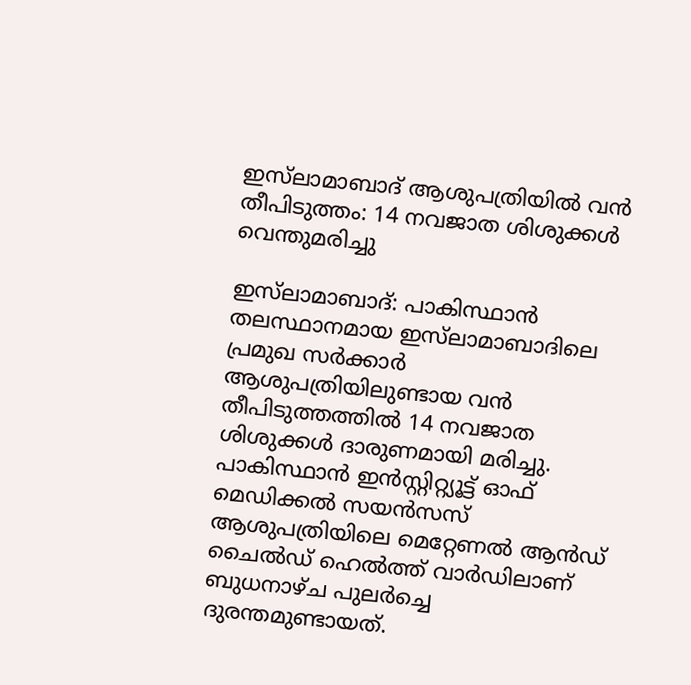ഇസ്‌ലാമാബാദ് ആശുപത്രിയിൽ വൻ തീപിടുത്തം: 14 നവജാത ശിശുക്കൾ വെന്തുമരിച്ചു

ഇസ്‌ലാമാബാദ്: പാകിസ്ഥാൻ തലസ്ഥാനമായ ഇസ്‌ലാമാബാദിലെ പ്രമുഖ സർക്കാർ ആശുപത്രിയിലുണ്ടായ വൻ തീപിടുത്തത്തിൽ 14 നവജാത ശിശുക്കൾ ദാരുണമായി മരിച്ചു. പാകിസ്ഥാൻ ഇൻസ്റ്റിറ്റ്യൂട്ട് ഓഫ് മെഡിക്കൽ സയൻസസ് ആശുപത്രിയിലെ മെറ്റേണൽ ആൻഡ് ചൈൽഡ് ഹെൽത്ത് വാർഡിലാണ് ബുധനാഴ്ച പുലർച്ചെ ദുരന്തമുണ്ടായത്.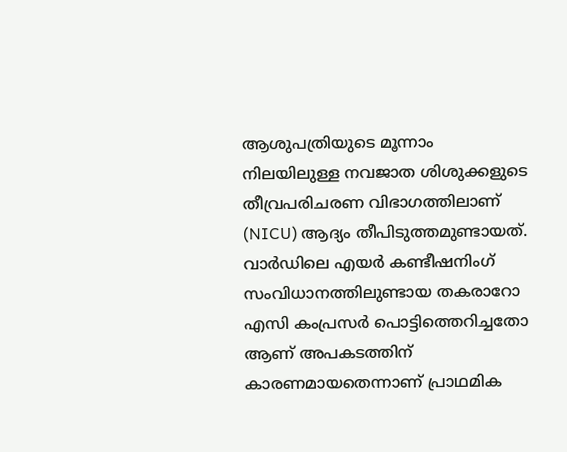ആശുപത്രിയുടെ മൂന്നാം നിലയിലുള്ള നവജാത ശിശുക്കളുടെ തീവ്രപരിചരണ വിഭാഗത്തിലാണ് (NICU) ആദ്യം തീപിടുത്തമുണ്ടായത്. വാർഡിലെ എയർ കണ്ടീഷനിംഗ് സംവിധാനത്തിലുണ്ടായ തകരാറോ എസി കംപ്രസർ പൊട്ടിത്തെറിച്ചതോ ആണ് അപകടത്തിന് കാരണമായതെന്നാണ് പ്രാഥമിക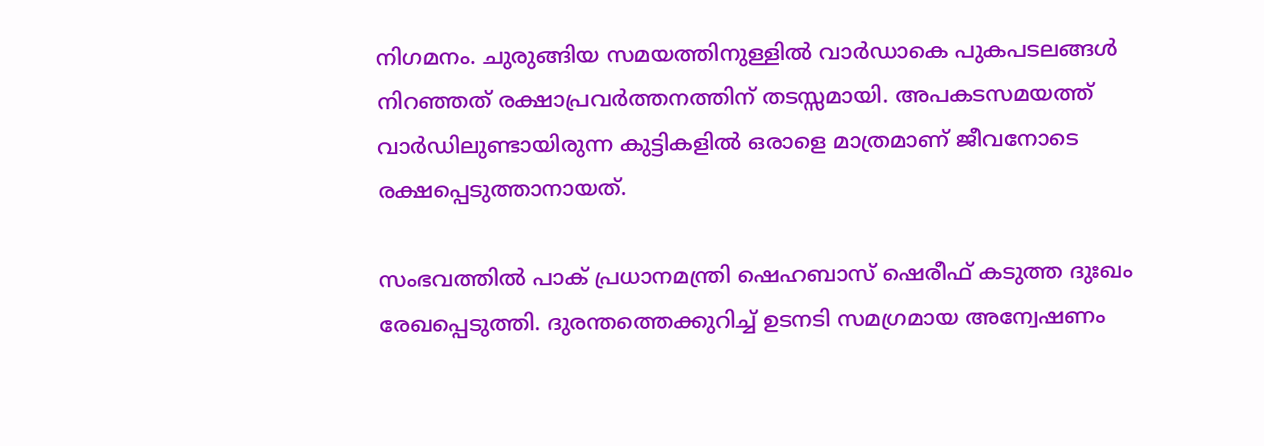നിഗമനം. ചുരുങ്ങിയ സമയത്തിനുള്ളിൽ വാർഡാകെ പുകപടലങ്ങൾ നിറഞ്ഞത് രക്ഷാപ്രവർത്തനത്തിന് തടസ്സമായി. അപകടസമയത്ത് വാർഡിലുണ്ടായിരുന്ന കുട്ടികളിൽ ഒരാളെ മാത്രമാണ് ജീവനോടെ രക്ഷപ്പെടുത്താനായത്.

സംഭവത്തിൽ പാക് പ്രധാനമന്ത്രി ഷെഹബാസ് ഷെരീഫ് കടുത്ത ദുഃഖം രേഖപ്പെടുത്തി. ദുരന്തത്തെക്കുറിച്ച് ഉടനടി സമഗ്രമായ അന്വേഷണം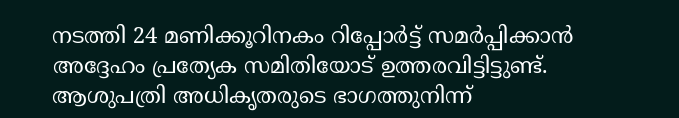നടത്തി 24 മണിക്കൂറിനകം റിപ്പോർട്ട് സമർപ്പിക്കാൻ അദ്ദേഹം പ്രത്യേക സമിതിയോട് ഉത്തരവിട്ടിട്ടുണ്ട്. ആശുപത്രി അധികൃതരുടെ ഭാഗത്തുനിന്ന്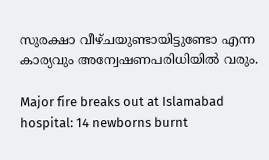സുരക്ഷാ വീഴ്ചയുണ്ടായിട്ടുണ്ടോ എന്ന കാര്യവും അന്വേഷണപരിധിയിൽ വരും.

Major fire breaks out at Islamabad hospital: 14 newborns burnt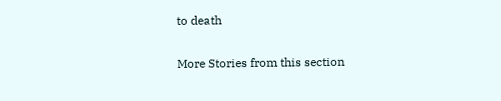to death

More Stories from this section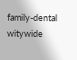family-dental
witywide